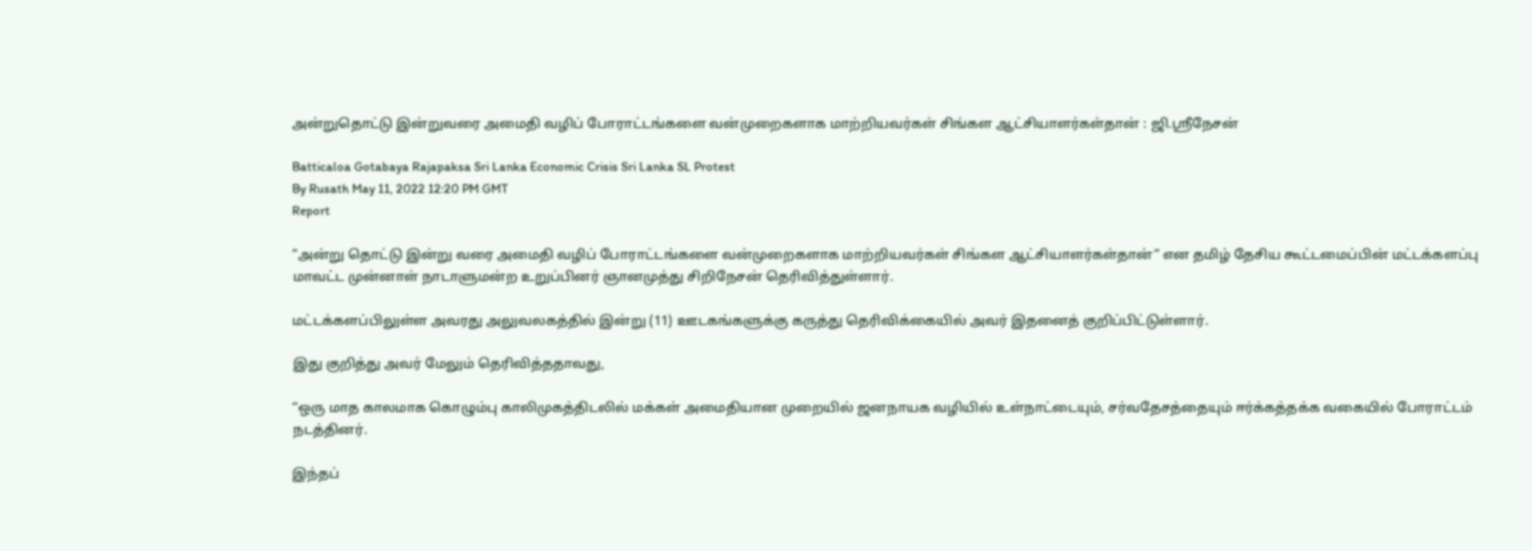அன்றுதொட்டு இன்றுவரை அமைதி வழிப் போராட்டங்களை வன்முறைகளாக மாற்றியவர்கள் சிங்கள ஆட்சியாளர்கள்தான் : ஜி.ஸ்ரீநேசன்

Batticaloa Gotabaya Rajapaksa Sri Lanka Economic Crisis Sri Lanka SL Protest
By Rusath May 11, 2022 12:20 PM GMT
Report

”அன்று தொட்டு இன்று வரை அமைதி வழிப் போராட்டங்களை வன்முறைகளாக மாற்றியவர்கள் சிங்கள ஆட்சியாளர்கள்தான்” என தமிழ் தேசிய கூட்டமைப்பின் மட்டக்களப்பு மாவட்ட முன்னாள் நாடாளுமன்ற உறுப்பினர் ஞானமுத்து சிறிநேசன் தெரிவித்துள்ளார்.

மட்டக்களப்பிலுள்ள அவரது அலுவலகத்தில் இன்று (11) ஊடகங்களுக்கு கருத்து தெரிவிக்கையில் அவர் இதனைத் குறிப்பிட்டுள்ளார்.

இது குறித்து அவர் மேலும் தெரிவித்ததாவது,

“ஒரு மாத காலமாக கொழும்பு காலிமுகத்திடலில் மக்கள் அமைதியான முறையில் ஜனநாயக வழியில் உள்நாட்டையும், சர்வதேசத்தையும் ஈர்க்கத்தக்க வகையில் போராட்டம் நடத்தினர்.

இந்தப்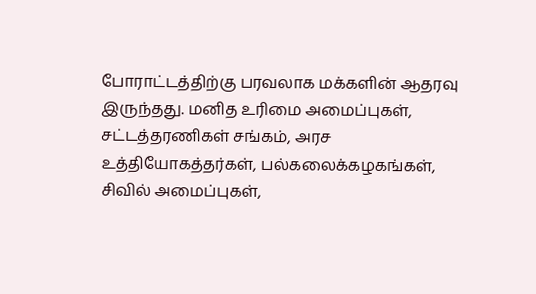போராட்டத்திற்கு பரவலாக மக்களின் ஆதரவு இருந்தது. மனித உரிமை அமைப்புகள், சட்டத்தரணிகள் சங்கம், அரச உத்தியோகத்தர்கள், பல்கலைக்கழகங்கள், சிவில் அமைப்புகள்,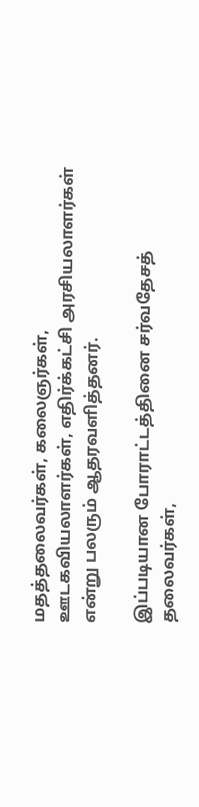மதத்தலைவர்கள், கலைஞர்கள், ஊடகவியலாளர்கள், எதிர்க்கட்சி அரசியலாளர்கள் என்று பலரும் ஆதரவளித்தனர்.

இப்படியான போராட்டத்தினை சர்வதேசத் தலைவர்கள்,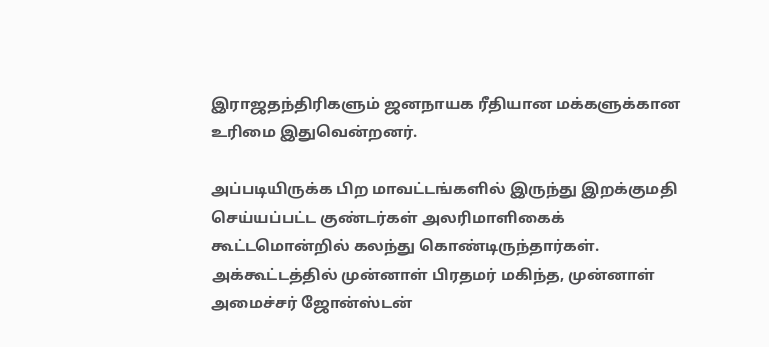இராஜதந்திரிகளும் ஜனநாயக ரீதியான மக்களுக்கான உரிமை இதுவென்றனர்.

அப்படியிருக்க பிற மாவட்டங்களில் இருந்து இறக்குமதி செய்யப்பட்ட குண்டர்கள் அலரிமாளிகைக் கூட்டமொன்றில் கலந்து கொண்டிருந்தார்கள். அக்கூட்டத்தில் முன்னாள் பிரதமர் மகிந்த, முன்னாள் அமைச்சர் ஜோன்ஸ்டன்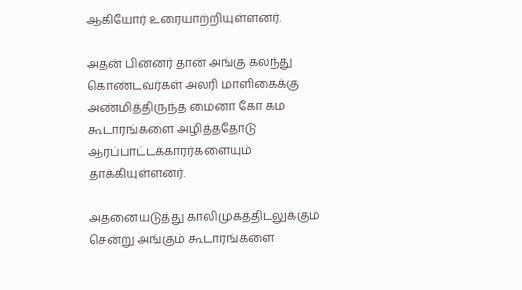ஆகியோர் உரையாற்றியுள்ளனர்.

அதன் பின்னர் தான் அங்கு கலந்து கொண்டவர்கள் அலரி மாளிகைக்கு அண்மித்திருந்த மைனா கோ கம கூடாரங்களை அழித்ததோடு ஆரப்பாட்டக்காரர்களையும் தாக்கியுள்ளனர்.

அதனையடுத்து காலிமுகத்திடலுக்கும் சென்று அங்கும் கூடாரங்களை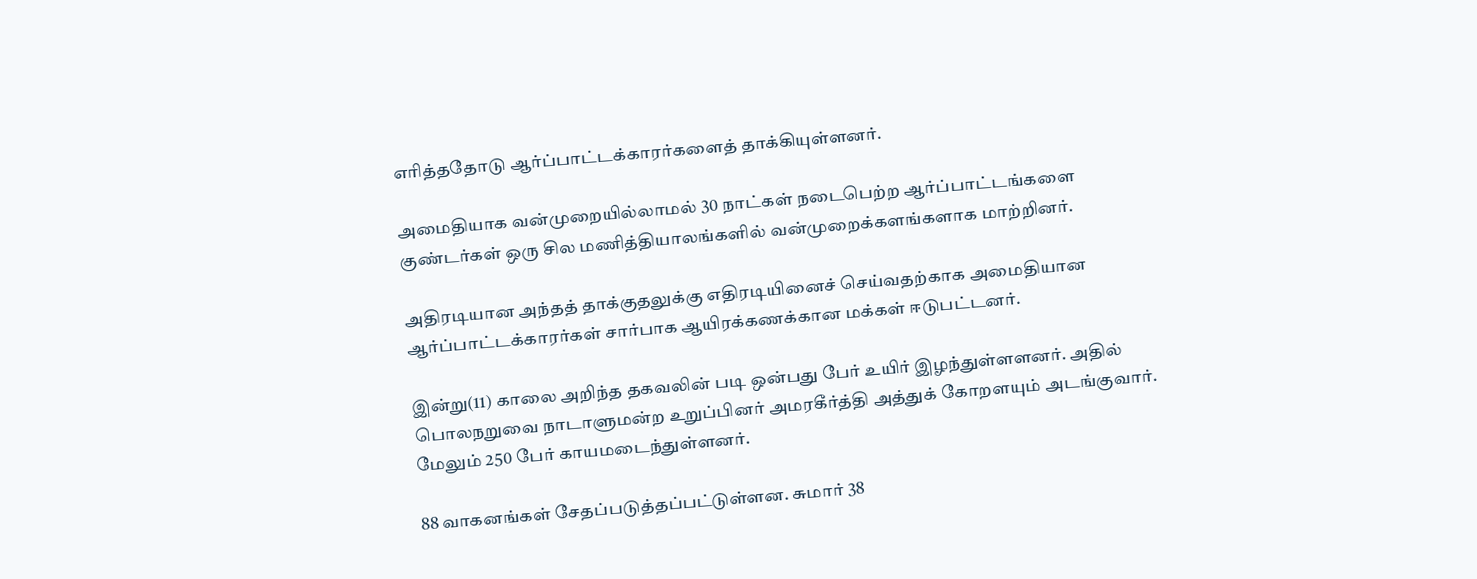எரித்ததோடு ஆர்ப்பாட்டக்காரர்களைத் தாக்கியுள்ளனர்.

அமைதியாக வன்முறையில்லாமல் 30 நாட்கள் நடைபெற்ற ஆர்ப்பாட்டங்களை குண்டர்கள் ஒரு சில மணித்தியாலங்களில் வன்முறைக்களங்களாக மாற்றினர்.

அதிரடியான அந்தத் தாக்குதலுக்கு எதிரடியினைச் செய்வதற்காக அமைதியான ஆர்ப்பாட்டக்காரர்கள் சார்பாக ஆயிரக்கணக்கான மக்கள் ஈடுபட்டனர்.

இன்று(11) காலை அறிந்த தகவலின் படி ஒன்பது பேர் உயிர் இழந்துள்ளளனர். அதில் பொலநறுவை நாடாளுமன்ற உறுப்பினர் அமரகீர்த்தி அத்துக் கோறளயும் அடங்குவார். மேலும் 250 பேர் காயமடைந்துள்ளனர்.

88 வாகனங்கள் சேதப்படுத்தப்பட்டுள்ளன. சுமார் 38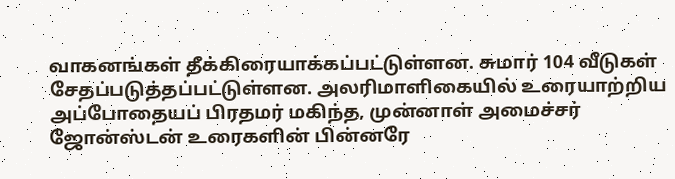வாகனங்கள் தீக்கிரையாக்கப்பட்டுள்ளன. சுமார் 104 வீடுகள் சேதப்படுத்தப்பட்டுள்ளன. அலரிமாளிகையில் உரையாற்றிய அப்போதையப் பிரதமர் மகிந்த, முன்னாள் அமைச்சர் ஜோன்ஸ்டன் உரைகளின் பின்னரே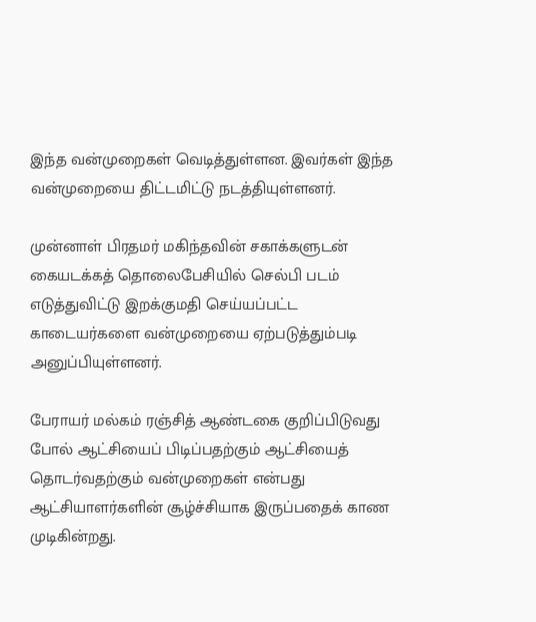இந்த வன்முறைகள் வெடித்துள்ளன. இவர்கள் இந்த வன்முறையை திட்டமிட்டு நடத்தியுள்ளனர்.

முன்னாள் பிரதமர் மகிந்தவின் சகாக்களுடன் கையடக்கத் தொலைபேசியில் செல்பி படம் எடுத்துவிட்டு இறக்குமதி செய்யப்பட்ட காடையர்களை வன்முறையை ஏற்படுத்தும்படி அனுப்பியுள்ளனர்.

பேராயர் மல்கம் ரஞ்சித் ஆண்டகை குறிப்பிடுவது போல் ஆட்சியைப் பிடிப்பதற்கும் ஆட்சியைத் தொடர்வதற்கும் வன்முறைகள் என்பது ஆட்சியாளர்களின் சூழ்ச்சியாக இருப்பதைக் காண முடிகின்றது.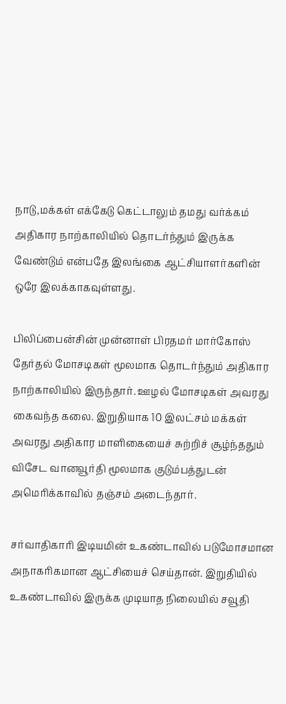நாடு,மக்கள் எக்கேடு கெட்டாலும் தமது வர்க்கம் அதிகார நாற்காலியில் தொடர்ந்தும் இருக்க வேண்டும் என்பதே இலங்கை ஆட்சியாளர்களின் ஒரே இலக்காகவுள்ளது.

பிலிப்பைன்சின் முன்னாள் பிரதமர் மார்கோஸ் தேர்தல் மோசடிகள் மூலமாக தொடர்ந்தும் அதிகார நாற்காலியில் இருந்தார். ஊழல் மோசடிகள் அவரது கைவந்த கலை. இறுதியாக 10 இலட்சம் மக்கள் அவரது அதிகார மாளிகையைச் சுற்றிச் சூழ்ந்ததும் விசேட வானவூர்தி மூலமாக குடும்பத்துடன் அமெரிக்காவில் தஞ்சம் அடைந்தார்.

சர்வாதிகாரி இடியமின் உகண்டாவில் படுமோசமான அநாகரிகமான ஆட்சியைச் செய்தான். இறுதியில் உகண்டாவில் இருக்க முடியாத நிலையில் சவூதி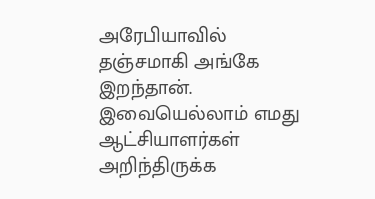அரேபியாவில் தஞ்சமாகி அங்கே இறந்தான். இவையெல்லாம் எமது ஆட்சியாளர்கள் அறிந்திருக்க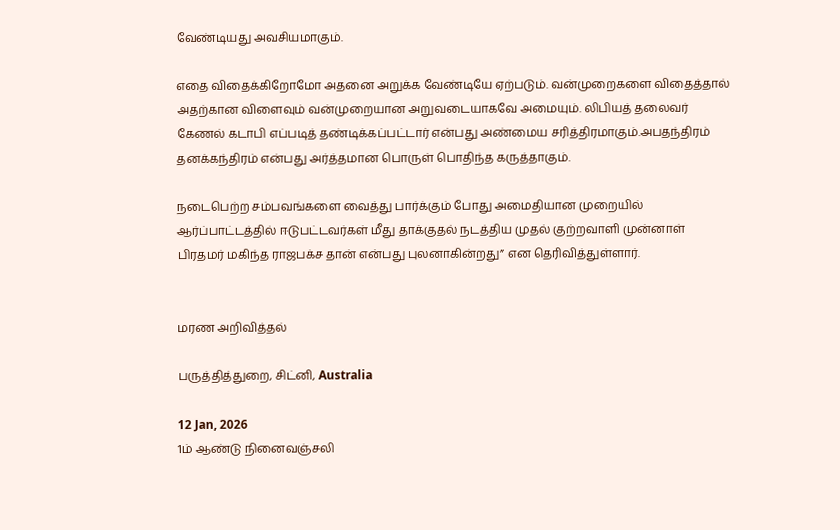வேண்டியது அவசியமாகும்.

எதை விதைக்கிறோமோ அதனை அறுக்க வேண்டியே ஏற்படும். வன்முறைகளை விதைத்தால் அதற்கான விளைவும் வன்முறையான அறுவடையாகவே அமையும். லிபியத் தலைவர் கேணல் கடாபி எப்படித் தண்டிக்கப்பட்டார் என்பது அண்மைய சரித்திரமாகும்.அபதந்திரம் தனக்கந்திரம் என்பது அர்த்தமான பொருள் பொதிந்த கருத்தாகும்.

நடைபெற்ற சம்பவங்களை வைத்து பார்க்கும் போது அமைதியான முறையில் ஆர்ப்பாட்டத்தில் ஈடுபட்டவர்கள் மீது தாக்குதல் நடத்திய முதல் குற்றவாளி முன்னாள் பிரதமர் மகிந்த ராஜபக்ச தான் என்பது புலனாகின்றது” என தெரிவித்துள்ளார்.


மரண அறிவித்தல்

பருத்தித்துறை, சிட்னி, Australia

12 Jan, 2026
1ம் ஆண்டு நினைவஞ்சலி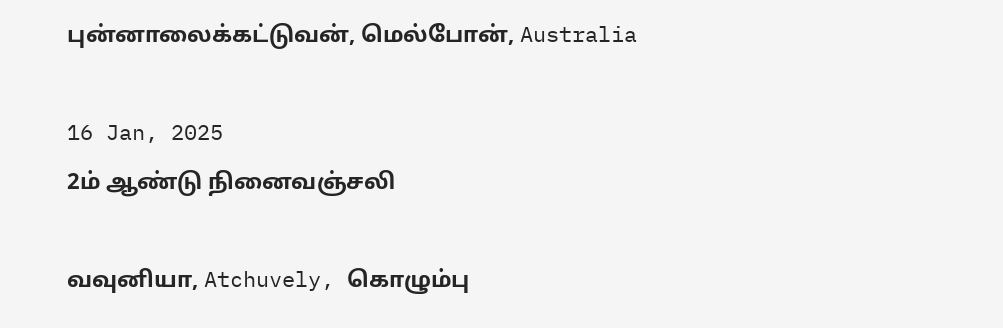புன்னாலைக்கட்டுவன், மெல்போன், Australia

16 Jan, 2025
2ம் ஆண்டு நினைவஞ்சலி

வவுனியா, Atchuvely, கொழும்பு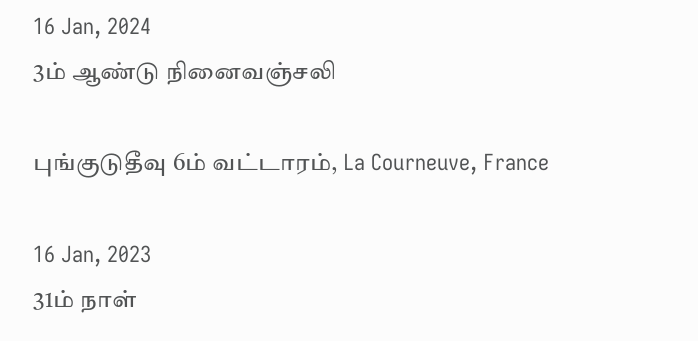16 Jan, 2024
3ம் ஆண்டு நினைவஞ்சலி

புங்குடுதீவு 6ம் வட்டாரம், La Courneuve, France

16 Jan, 2023
31ம் நாள்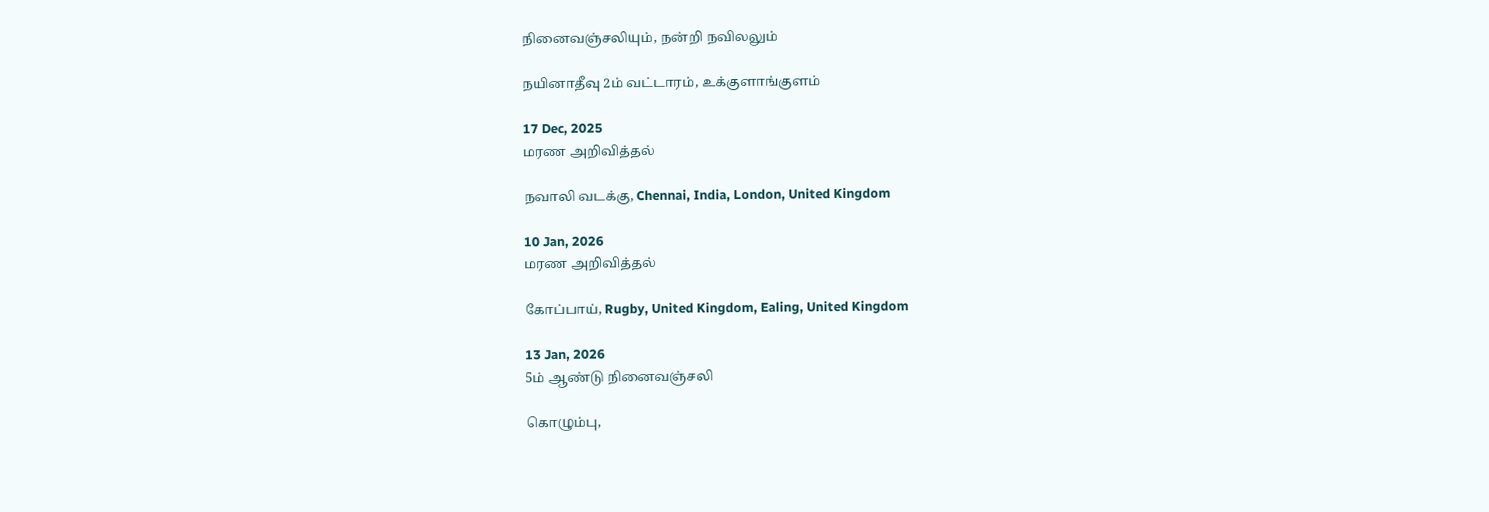நினைவஞ்சலியும், நன்றி நவிலலும்

நயினாதீவு 2ம் வட்டாரம், உக்குளாங்குளம்

17 Dec, 2025
மரண அறிவித்தல்

நவாலி வடக்கு, Chennai, India, London, United Kingdom

10 Jan, 2026
மரண அறிவித்தல்

கோப்பாய், Rugby, United Kingdom, Ealing, United Kingdom

13 Jan, 2026
5ம் ஆண்டு நினைவஞ்சலி

கொழும்பு,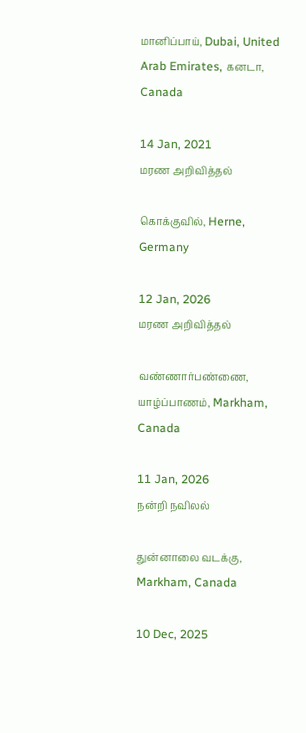மானிப்பாய், Dubai, United Arab Emirates, கனடா, Canada

14 Jan, 2021
மரண அறிவித்தல்

கொக்குவில், Herne, Germany

12 Jan, 2026
மரண அறிவித்தல்

வண்ணார்பண்ணை, யாழ்ப்பாணம், Markham, Canada

11 Jan, 2026
நன்றி நவிலல்

துன்னாலை வடக்கு, Markham, Canada

10 Dec, 2025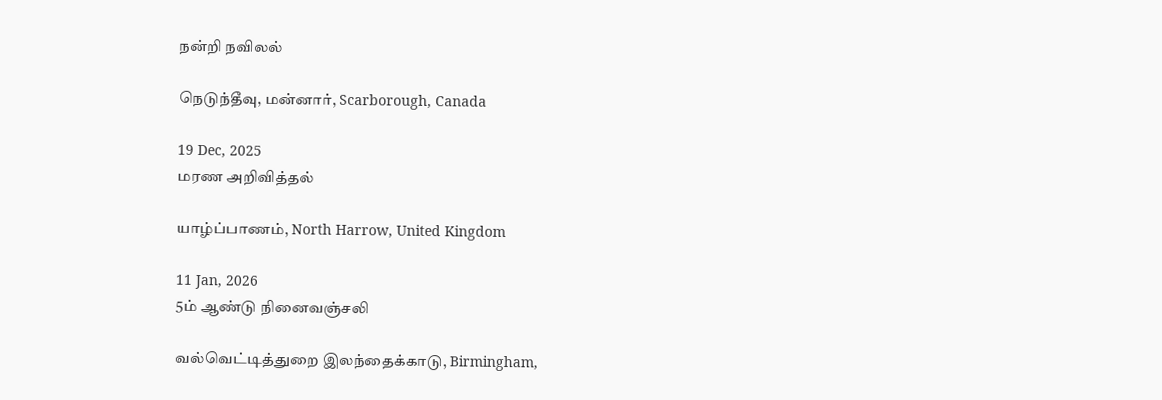நன்றி நவிலல்

நெடுந்தீவு, மன்னார், Scarborough, Canada

19 Dec, 2025
மரண அறிவித்தல்

யாழ்ப்பாணம், North Harrow, United Kingdom

11 Jan, 2026
5ம் ஆண்டு நினைவஞ்சலி

வல்வெட்டித்துறை இலந்தைக்காடு, Birmingham,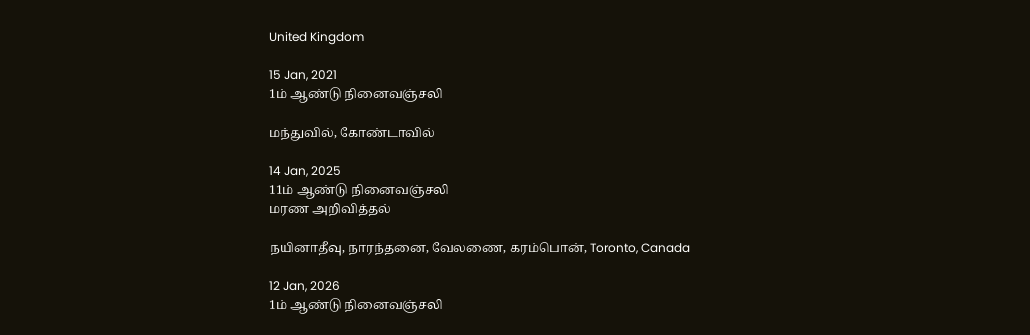United Kingdom

15 Jan, 2021
1ம் ஆண்டு நினைவஞ்சலி

மந்துவில், கோண்டாவில்

14 Jan, 2025
11ம் ஆண்டு நினைவஞ்சலி
மரண அறிவித்தல்

நயினாதீவு, நாரந்தனை, வேலணை, கரம்பொன், Toronto, Canada

12 Jan, 2026
1ம் ஆண்டு நினைவஞ்சலி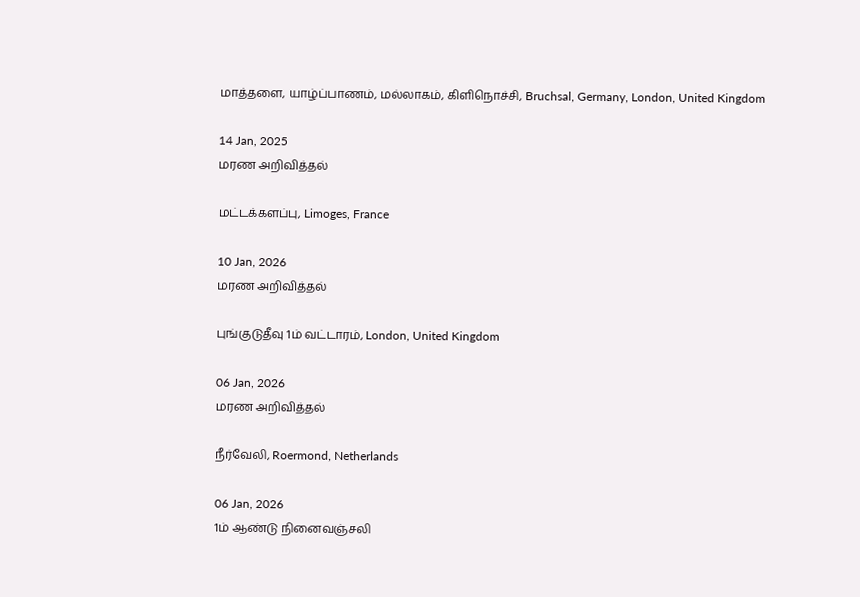மாத்தளை, யாழ்ப்பாணம், மல்லாகம், கிளிநொச்சி, Bruchsal, Germany, London, United Kingdom

14 Jan, 2025
மரண அறிவித்தல்

மட்டக்களப்பு, Limoges, France

10 Jan, 2026
மரண அறிவித்தல்

புங்குடுதீவு 1ம் வட்டாரம், London, United Kingdom

06 Jan, 2026
மரண அறிவித்தல்

நீர்வேலி, Roermond, Netherlands

06 Jan, 2026
1ம் ஆண்டு நினைவஞ்சலி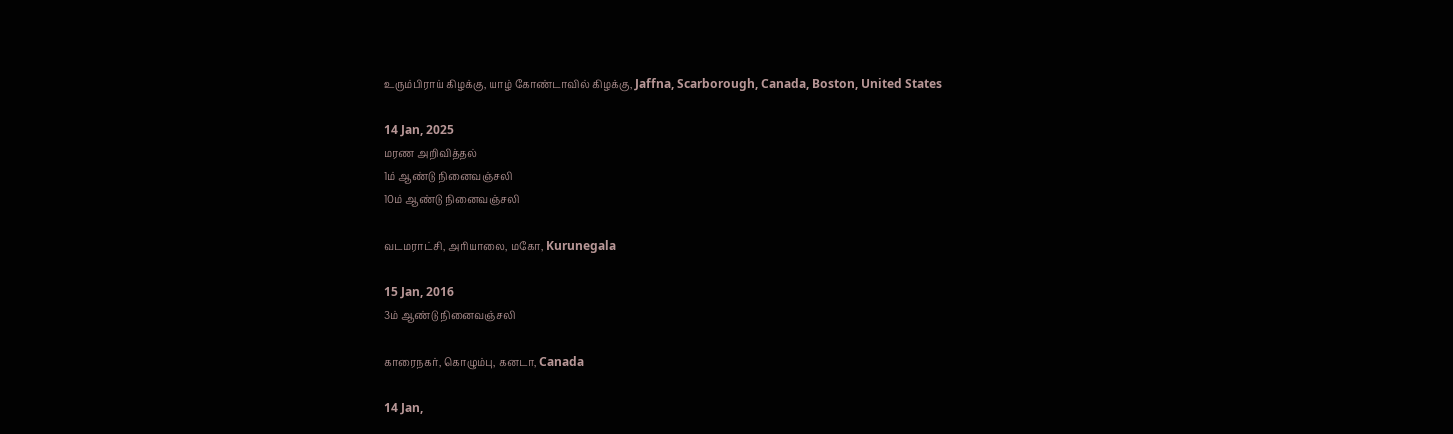உரும்பிராய் கிழக்கு, யாழ் கோண்டாவில் கிழக்கு, Jaffna, Scarborough, Canada, Boston, United States

14 Jan, 2025
மரண அறிவித்தல்
1ம் ஆண்டு நினைவஞ்சலி
10ம் ஆண்டு நினைவஞ்சலி

வடமராட்சி, அரியாலை, மகோ, Kurunegala

15 Jan, 2016
3ம் ஆண்டு நினைவஞ்சலி

காரைநகர், கொழும்பு, கனடா, Canada

14 Jan,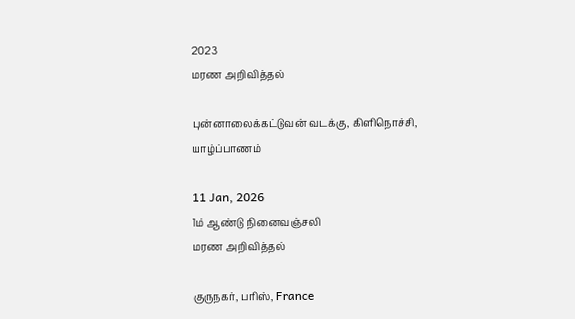2023
மரண அறிவித்தல்

புன்னாலைக்கட்டுவன் வடக்கு, கிளிநொச்சி, யாழ்ப்பாணம்

11 Jan, 2026
1ம் ஆண்டு நினைவஞ்சலி
மரண அறிவித்தல்

குருநகர், பரிஸ், France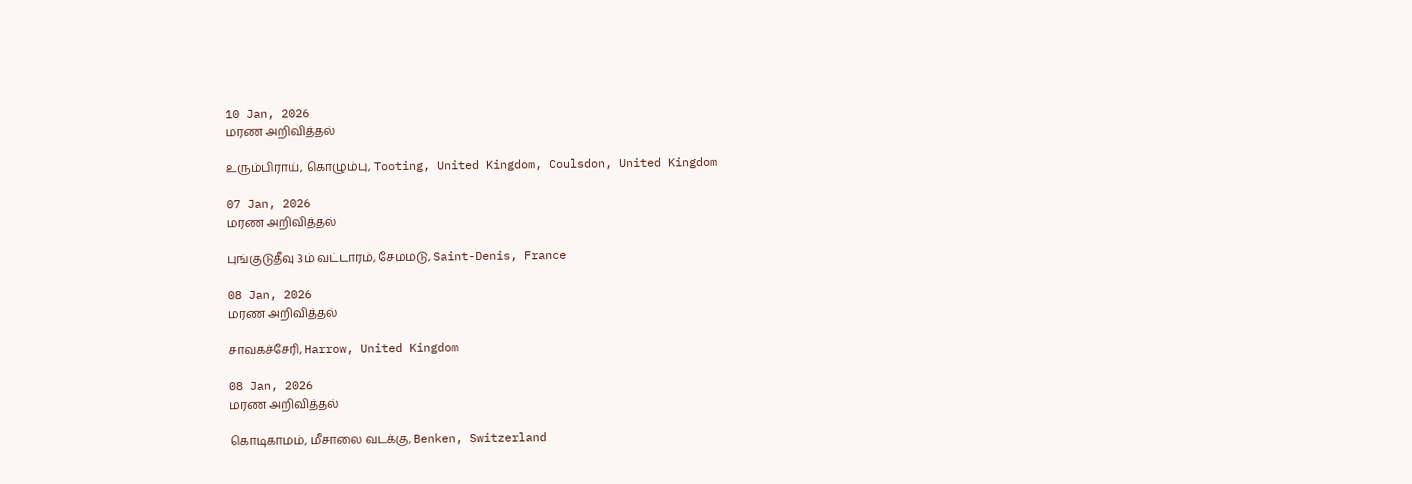10 Jan, 2026
மரண அறிவித்தல்

உரும்பிராய், கொழும்பு, Tooting, United Kingdom, Coulsdon, United Kingdom

07 Jan, 2026
மரண அறிவித்தல்

புங்குடுதீவு 3ம் வட்டாரம், சேமமடு, Saint-Denis, France

08 Jan, 2026
மரண அறிவித்தல்

சாவகச்சேரி, Harrow, United Kingdom

08 Jan, 2026
மரண அறிவித்தல்

கொடிகாமம், மீசாலை வடக்கு, Benken, Switzerland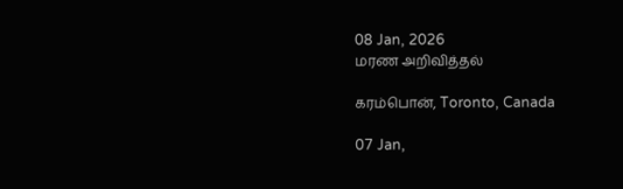08 Jan, 2026
மரண அறிவித்தல்

கரம்பொன், Toronto, Canada

07 Jan,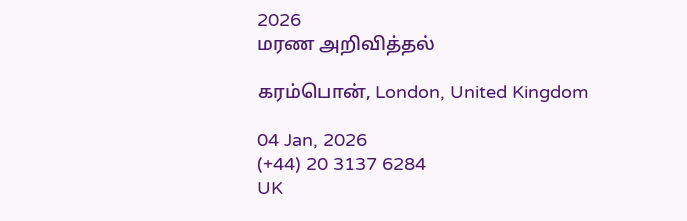2026
மரண அறிவித்தல்

கரம்பொன், London, United Kingdom

04 Jan, 2026
(+44) 20 3137 6284
UK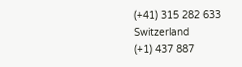(+41) 315 282 633
Switzerland
(+1) 437 887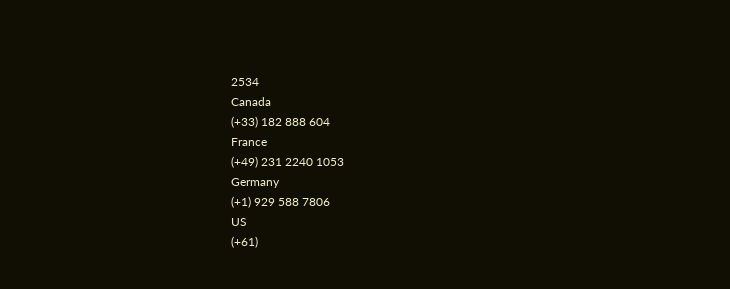2534
Canada
(+33) 182 888 604
France
(+49) 231 2240 1053
Germany
(+1) 929 588 7806
US
(+61)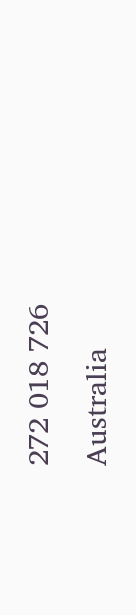272 018 726
Australia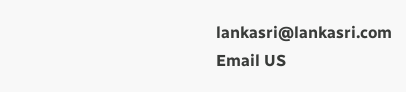lankasri@lankasri.com
Email US